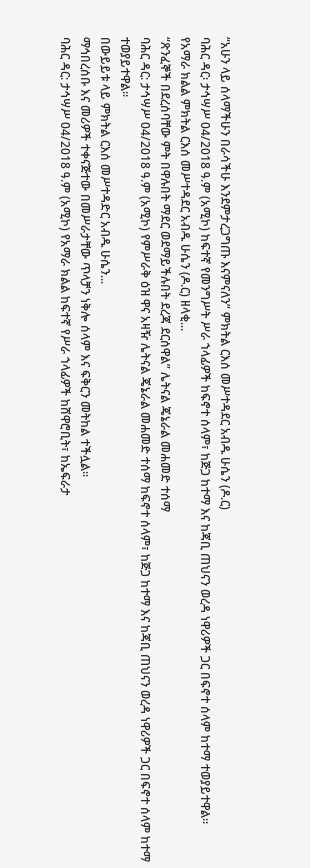“አሁን ላይ ሰላማችሁን በራሳችሁ እንደምታረጋግጡ እናምናለን” ምክትል ርእሰ መሥተዳደር አብዱ ሁሴን (ዶ.ር)
ባሕር ዳር፡ ታኅሣሥ 04/2018 ዓ.ም (አሚኮ) ከፍተኛ የመንግሥት ሥራ ኀላፊዎች ከፍኖተ ሰላም፣ ከጅጋ ከተማ እና ከጃቢ ጠህናን ወረዳ ነዋሪዎች ጋር በፍኖተ ሰላም ከተማ ተወያይተዋል።
የአማራ ክልል ምክትል ርእሰ መሥተዳደር አብዱ ሁሴን (ዶ.ር) ዘላቂ...
“ጽንፈኞች በደረሰባቸው ምት በዋሉበት ማደር ወደማይችሉበት ደረጃ ደርሰዋል” ሌትናል ጄኔራል መሐመድ ተሰማ
ባሕር ዳር: ታኅሣሥ 04/2018 ዓ.ም (አሚኮ) የምሥራቅ ዕዝ ዋና አዛዥ ሌትናል ጄኔራል መሐመድ ተሰማ ከፍኖተ ሰላም፣ ከጅጋ ከተማ እና ከጃቢ ጠህናን ወረዳ ነዋሪዎች ጋር በፍኖተ ሰላም ከተማ ተወያይተዋል።
በውይይቱ ላይ ምክትል ርእሰ መሥተዳድር አብዱ ሁሴን...
ማኅበረሰቡ እና መሪዎች ተቀናጅተው በመሥራታቸው ጥላቻን ነቅሎ ሰላም እና ፍቅርን መትከል ተችሏል።
ባሕር ዳር: ታኅሣሥ 04/2018 ዓ.ም (አሚኮ) የአማራ ክልል ከፍተኛ የሥራ ኀላፊዎች ከሸዋሮቢት፣ ከኤፍራታ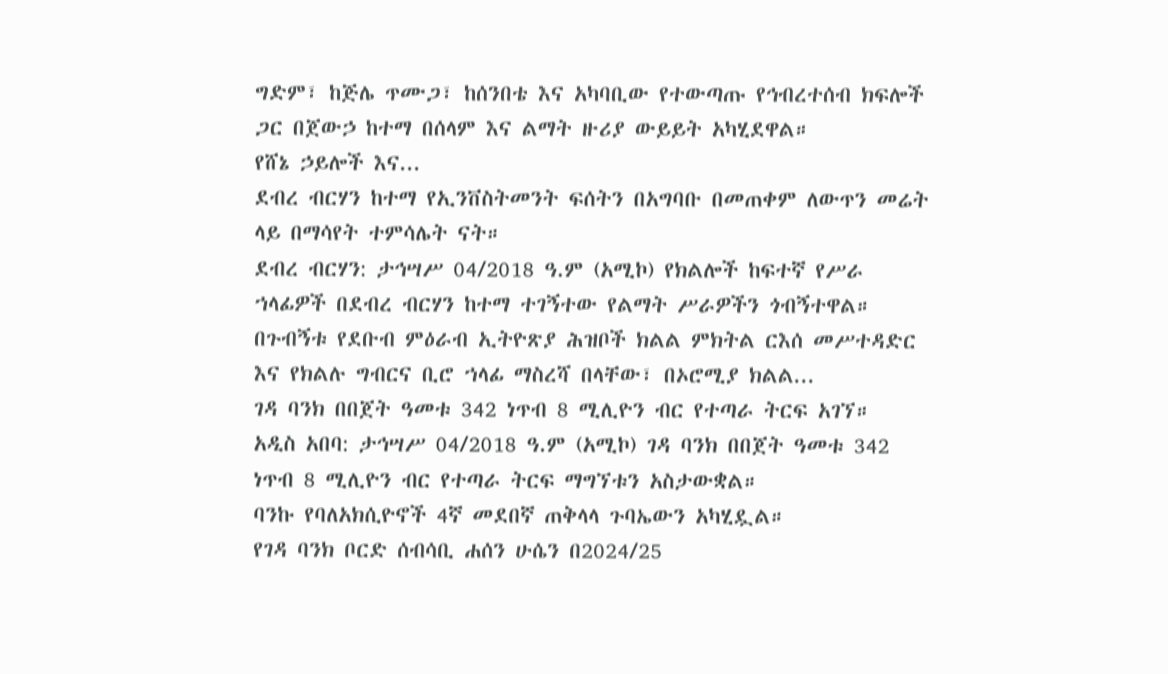ግድም፣ ከጅሌ ጥሙጋ፣ ከሰንበቴ እና አካባቢው የተውጣጡ የኅብረተሰብ ክፍሎች ጋር በጀውኃ ከተማ በሰላም እና ልማት ዙሪያ ውይይት አካሂደዋል።
የሸኔ ኃይሎች እና...
ደብረ ብርሃን ከተማ የኢንቨስትመንት ፍሰትን በአግባቡ በመጠቀም ለውጥን መሬት ላይ በማሳየት ተምሳሌት ናት።
ደብረ ብርሃን: ታኅሣሥ 04/2018 ዓ.ም (አሚኮ) የክልሎች ከፍተኛ የሥራ ኀላፊዎች በደብረ ብርሃን ከተማ ተገኝተው የልማት ሥራዎችን ጎብኝተዋል።
በጉብኝቱ የደቡብ ምዕራብ ኢትዮጽያ ሕዝቦች ክልል ምክትል ርእሰ መሥተዳድር እና የክልሉ ግብርና ቢሮ ኀላፊ ማስረሻ በላቸው፣ በኦሮሚያ ክልል...
ገዳ ባንክ በበጀት ዓመቱ 342 ነጥብ 8 ሚሊዮን ብር የተጣራ ትርፍ አገኘ።
አዲስ አበባ: ታኅሣሥ 04/2018 ዓ.ም (አሚኮ) ገዳ ባንክ በበጀት ዓመቱ 342 ነጥብ 8 ሚሊዮን ብር የተጣራ ትርፍ ማግኘቱን አስታውቋል።
ባንኩ የባለአክሲዮኖች 4ኛ መደበኛ ጠቅላላ ጉባኤውን አካሂዷል።
የገዳ ባንክ ቦርድ ሰብሳቢ ሐሰን ሁሴን በ2024/25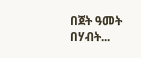በጀት ዓመት በሃብት...